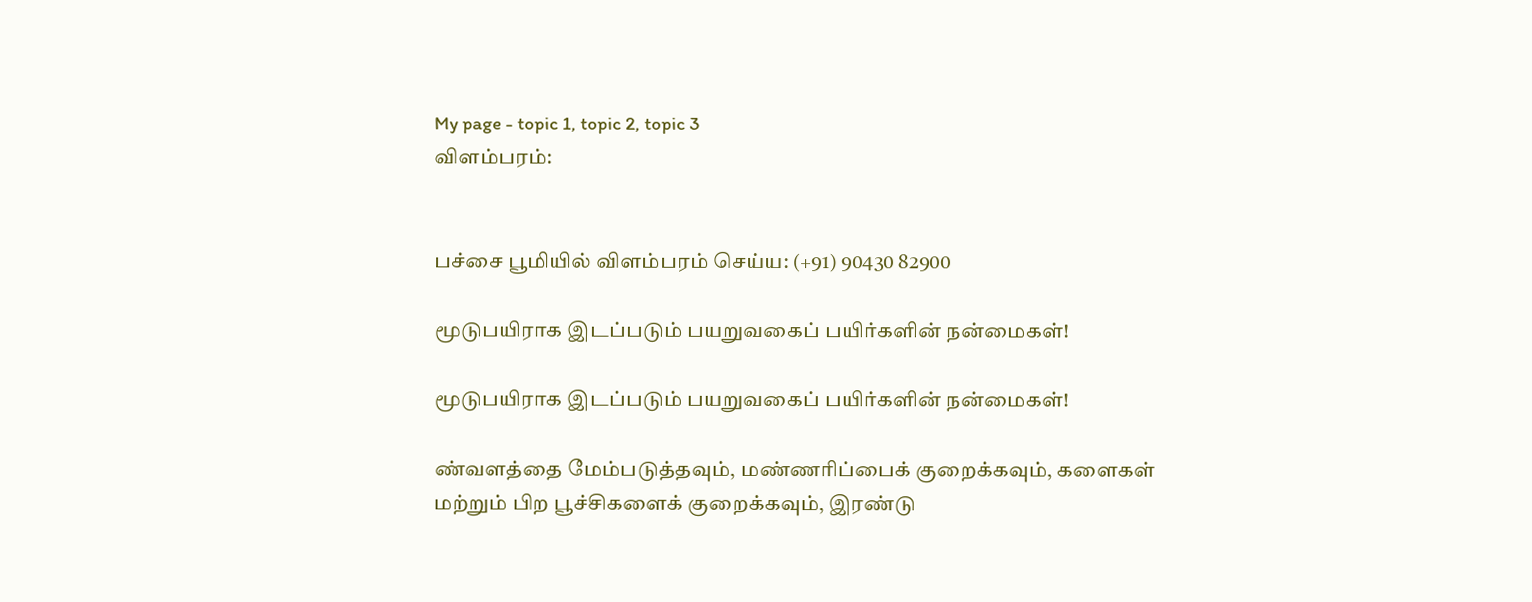My page - topic 1, topic 2, topic 3
விளம்பரம்:


பச்சை பூமியில் விளம்பரம் செய்ய: (+91) 90430 82900

மூடுபயிராக இடப்படும் பயறுவகைப் பயிர்களின் நன்மைகள்!

மூடுபயிராக இடப்படும் பயறுவகைப் பயிர்களின் நன்மைகள்!

ண்வளத்தை மேம்படுத்தவும், மண்ணரிப்பைக் குறைக்கவும், களைகள் மற்றும் பிற பூச்சிகளைக் குறைக்கவும், இரண்டு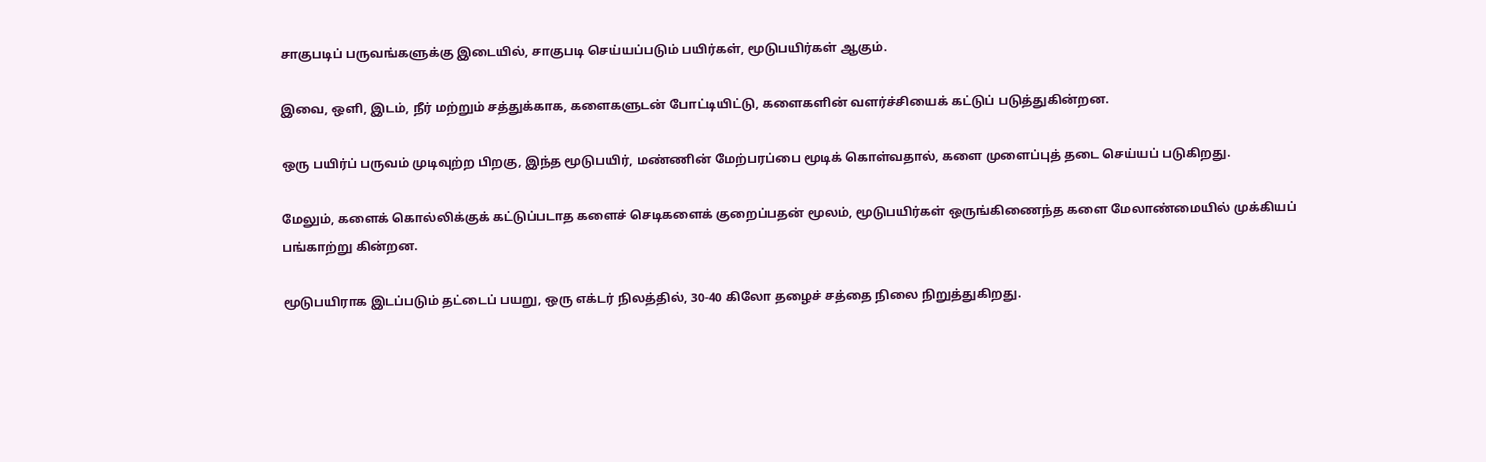சாகுபடிப் பருவங்களுக்கு இடையில், சாகுபடி செய்யப்படும் பயிர்கள், மூடுபயிர்கள் ஆகும்.

இவை, ஒளி, இடம், நீர் மற்றும் சத்துக்காக, களைகளுடன் போட்டியிட்டு, களைகளின் வளர்ச்சியைக் கட்டுப் படுத்துகின்றன.

ஒரு பயிர்ப் பருவம் முடிவுற்ற பிறகு, இந்த மூடுபயிர், மண்ணின் மேற்பரப்பை மூடிக் கொள்வதால், களை முளைப்புத் தடை செய்யப் படுகிறது.

மேலும், களைக் கொல்லிக்குக் கட்டுப்படாத களைச் செடிகளைக் குறைப்பதன் மூலம், மூடுபயிர்கள் ஒருங்கிணைந்த களை மேலாண்மையில் முக்கியப் பங்காற்று கின்றன.

மூடுபயிராக இடப்படும் தட்டைப் பயறு, ஒரு எக்டர் நிலத்தில், 30-40 கிலோ தழைச் சத்தை நிலை நிறுத்துகிறது.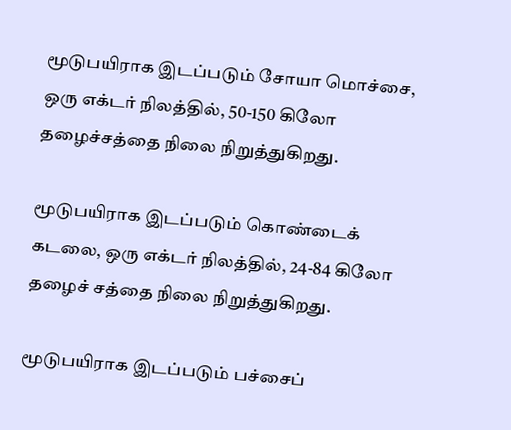மூடுபயிராக இடப்படும் சோயா மொச்சை, ஒரு எக்டர் நிலத்தில், 50-150 கிலோ தழைச்சத்தை நிலை நிறுத்துகிறது.

மூடுபயிராக இடப்படும் கொண்டைக் கடலை, ஒரு எக்டர் நிலத்தில், 24-84 கிலோ தழைச் சத்தை நிலை நிறுத்துகிறது.

மூடுபயிராக இடப்படும் பச்சைப்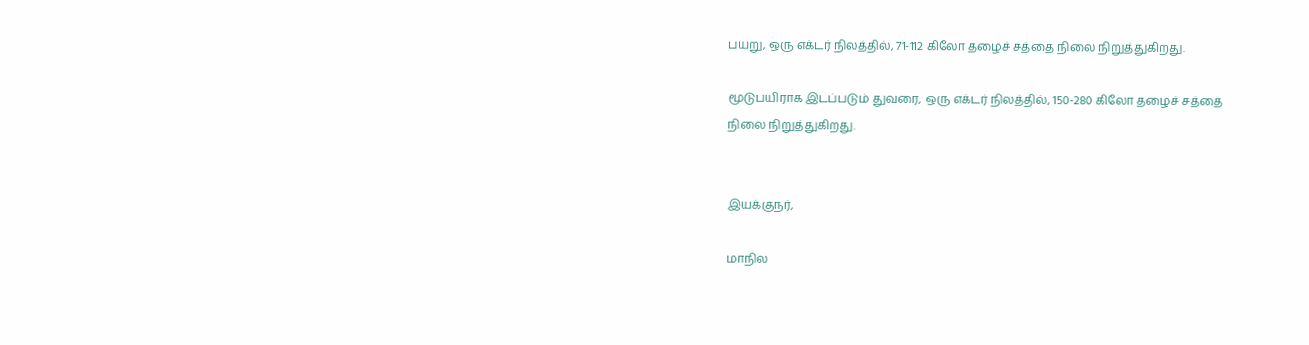பயறு, ஒரு எக்டர் நிலத்தில், 71-112 கிலோ தழைச் சத்தை நிலை நிறுத்துகிறது.

மூடுபயிராக இடப்படும் துவரை, ஒரு எக்டர் நிலத்தில், 150-280 கிலோ தழைச் சத்தை நிலை நிறுத்துகிறது.


இயக்குநர்,

மாநில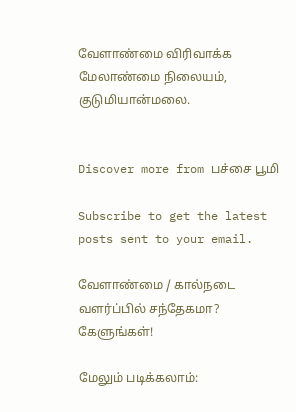வேளாண்மை விரிவாக்க மேலாண்மை நிலையம், குடுமியான்மலை.


Discover more from பச்சை பூமி

Subscribe to get the latest posts sent to your email.

வேளாண்மை / கால்நடை வளர்ப்பில் சந்தேகமா? கேளுங்கள்!

மேலும் படிக்கலாம்: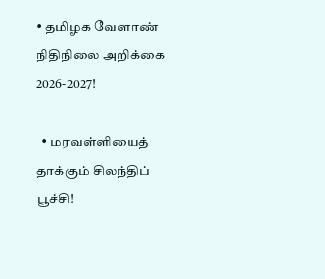• தமிழக வேளாண் நிதிநிலை அறிக்கை 2026-2027!

  • மரவள்ளியைத் தாக்கும் சிலந்திப் பூச்சி!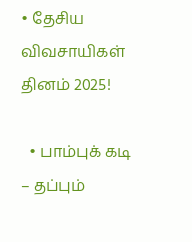• தேசிய விவசாயிகள் தினம் 2025!

  • பாம்புக் கடி – தப்பும்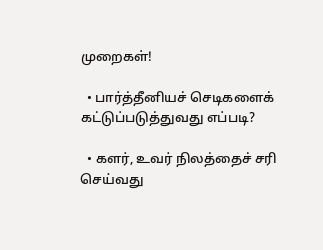முறைகள்!

  • பார்த்தீனியச் செடிகளைக் கட்டுப்படுத்துவது எப்படி?

  • களர், உவர் நிலத்தைச் சரி செய்வது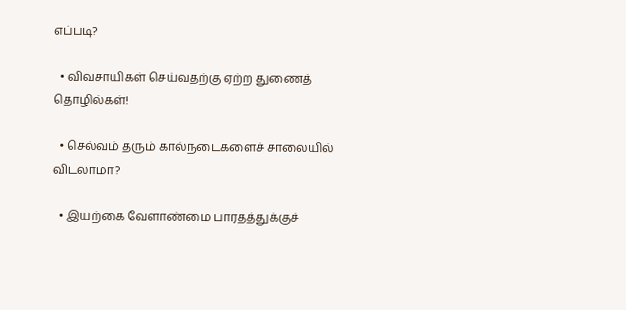எப்படி?

  • விவசாயிகள் செய்வதற்கு ஏற்ற துணைத் தொழில்கள்!

  • செல்வம் தரும் கால்நடைகளைச் சாலையில் விடலாமா?

  • இயற்கை வேளாண்மை பாரதத்துக்குச்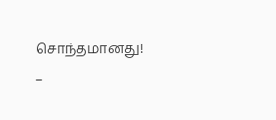சொந்தமானது! –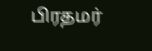பிரதமர்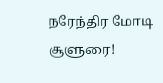நரேந்திர மோடி சூளுரை!